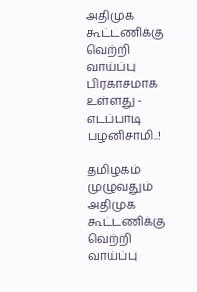அதிமுக கூட்டணிக்கு வெற்றி வாய்ப்பு பிரகாசமாக உள்ளது - எடப்பாடி பழனிசாமி..!

தமிழகம் முழுவதும் அதிமுக கூட்டணிக்கு வெற்றி வாய்ப்பு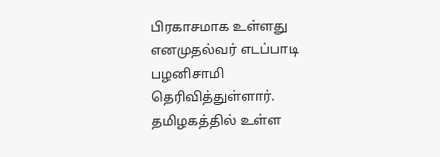பிரகாசமாக உள்ளது எனமுதல்வர் எடப்பாடி பழனிசாமி தெரிவித்துள்ளார்.
தமிழகத்தில் உள்ள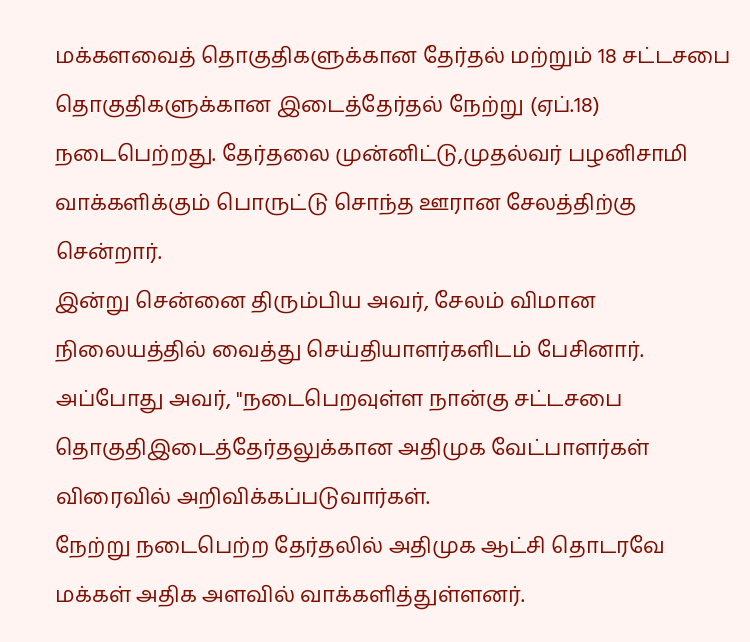மக்களவைத் தொகுதிகளுக்கான தேர்தல் மற்றும் 18 சட்டசபை தொகுதிகளுக்கான இடைத்தேர்தல் நேற்று (ஏப்.18) நடைபெற்றது. தேர்தலை முன்னிட்டு,முதல்வர் பழனிசாமி வாக்களிக்கும் பொருட்டு சொந்த ஊரான சேலத்திற்கு சென்றார்.
இன்று சென்னை திரும்பிய அவர், சேலம் விமான நிலையத்தில் வைத்து செய்தியாளர்களிடம் பேசினார். அப்போது அவர், "நடைபெறவுள்ள நான்கு சட்டசபை தொகுதிஇடைத்தேர்தலுக்கான அதிமுக வேட்பாளர்கள் விரைவில் அறிவிக்கப்படுவார்கள்.
நேற்று நடைபெற்ற தேர்தலில் அதிமுக ஆட்சி தொடரவே மக்கள் அதிக அளவில் வாக்களித்துள்ளனர்.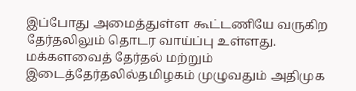இப்போது அமைத்துள்ள கூட்டணியே வருகிற தேர்தலிலும் தொடர வாய்ப்பு உள்ளது. மக்களவைத் தேர்தல் மற்றும் இடைத்தேர்தலில்தமிழகம் முழுவதும் அதிமுக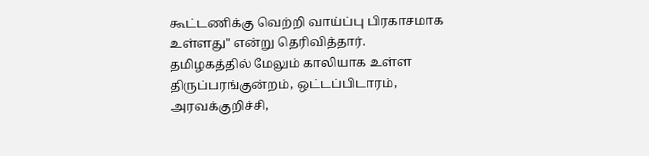கூட்டணிக்கு வெற்றி வாய்ப்பு பிரகாசமாக உள்ளது" என்று தெரிவித்தார்.
தமிழகத்தில் மேலும் காலியாக உள்ள திருப்பரங்குன்றம், ஒட்டப்பிடாரம், அரவக்குறிச்சி,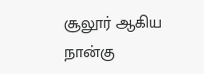சூலூர் ஆகிய நான்கு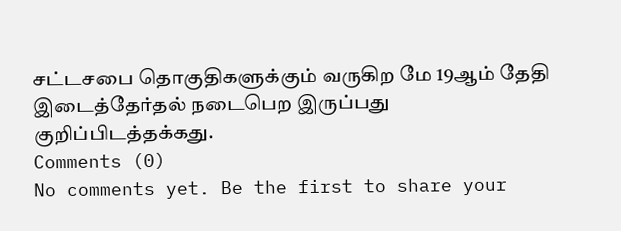சட்டசபை தொகுதிகளுக்கும் வருகிற மே 19ஆம் தேதி இடைத்தேர்தல் நடைபெற இருப்பது குறிப்பிடத்தக்கது.
Comments (0)
No comments yet. Be the first to share your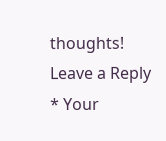thoughts!
Leave a Reply
* Your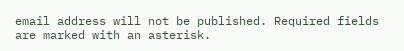email address will not be published. Required fields are marked with an asterisk.